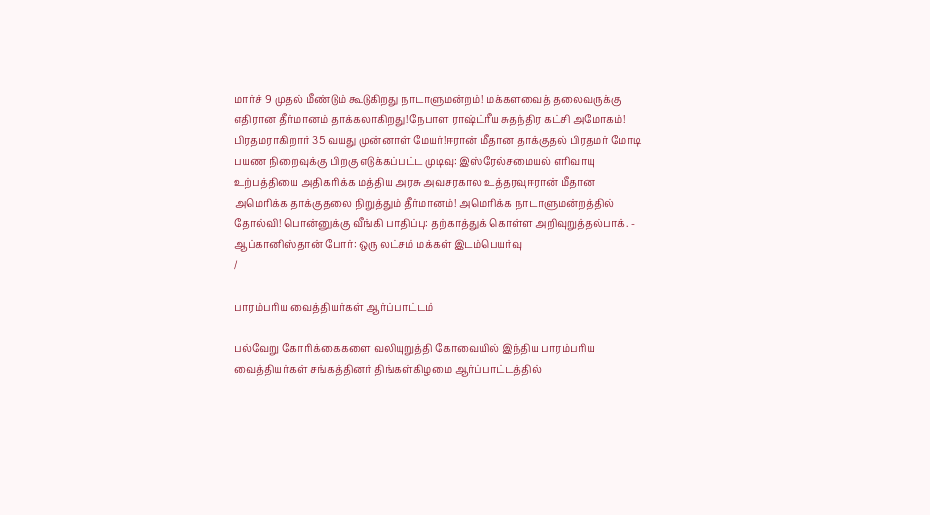மார்ச் 9 முதல் மீண்டும் கூடுகிறது நாடாளுமன்றம்! மக்களவைத் தலைவருக்கு எதிரான தீர்மானம் தாக்கலாகிறது!நேபாள ராஷ்ட்ரீய சுதந்திர கட்சி அமோகம்! பிரதமராகிறார் 35 வயது முன்னாள் மேயர்!ஈரான் மீதான தாக்குதல் பிரதமர் மோடி பயண நிறைவுக்கு பிறகு எடுக்கப்பட்ட முடிவு: இஸ்ரேல்சமையல் எரிவாயு உற்பத்தியை அதிகரிக்க மத்திய அரசு அவசரகால உத்தரவுஈரான் மீதான அமெரிக்க தாக்குதலை நிறுத்தும் தீர்மானம்! அமெரிக்க நாடாளுமன்றத்தில் தோல்வி! பொன்னுக்கு வீங்கி பாதிப்பு: தற்காத்துக் கொள்ள அறிவுறுத்தல்பாக். - ஆப்கானிஸ்தான் போர்: ஒரு லட்சம் மக்கள் இடம்பெயர்வு
/

பாரம்பரிய வைத்தியர்கள் ஆர்ப்பாட்டம்

பல்வேறு கோரிக்கைகளை வலியுறுத்தி கோவையில் இந்திய பாரம்பரிய வைத்தியர்கள் சங்கத்தினர் திங்கள்கிழமை ஆர்ப்பாட்டத்தில்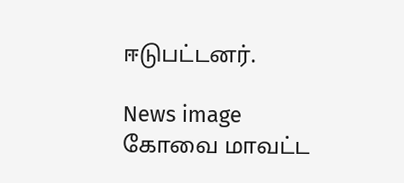ஈடுபட்டனர்.

News image
கோவை மாவட்ட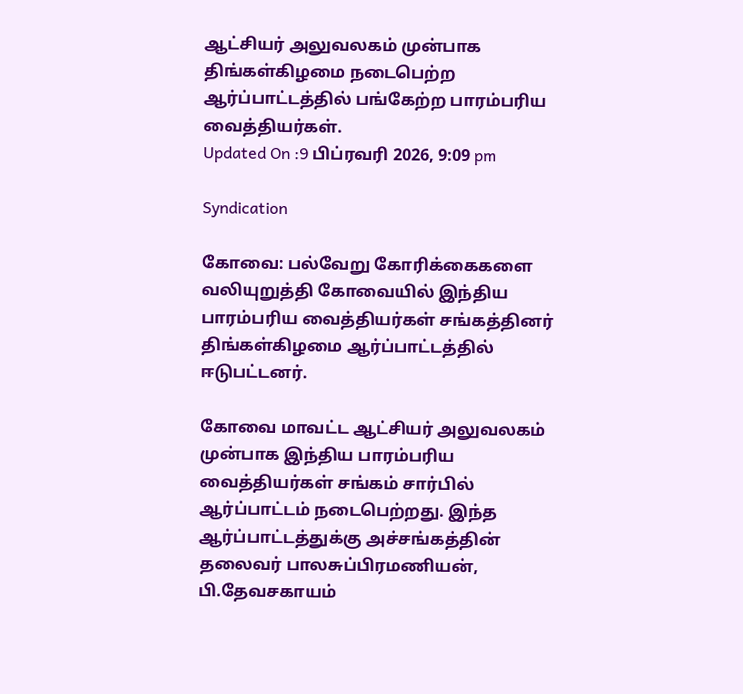ஆட்சியர் அலுவலகம் முன்பாக திங்கள்கிழமை நடைபெற்ற ஆர்ப்பாட்டத்தில் பங்கேற்ற பாரம்பரிய வைத்தியர்கள்.
Updated On :9 பிப்ரவரி 2026, 9:09 pm

Syndication

கோவை: பல்வேறு கோரிக்கைகளை வலியுறுத்தி கோவையில் இந்திய பாரம்பரிய வைத்தியர்கள் சங்கத்தினர் திங்கள்கிழமை ஆர்ப்பாட்டத்தில் ஈடுபட்டனர்.

கோவை மாவட்ட ஆட்சியர் அலுவலகம் முன்பாக இந்திய பாரம்பரிய வைத்தியர்கள் சங்கம் சார்பில் ஆர்ப்பாட்டம் நடைபெற்றது. இந்த ஆர்ப்பாட்டத்துக்கு அச்சங்கத்தின் தலைவர் பாலசுப்பிரமணியன், பி.தேவசகாயம்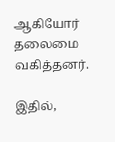ஆகியோர் தலைமை வகித்தனர்.

இதில்,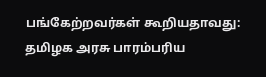பங்கேற்றவர்கள் கூறியதாவது: தமிழக அரசு பாரம்பரிய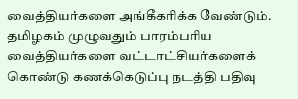வைத்தியர்களை அங்கீகரிக்க வேண்டும். தமிழகம் முழுவதும் பாரம்பரிய வைத்தியர்களை வட்டாட்சியர்களைக் கொண்டு கணக்கெடுப்பு நடத்தி பதிவு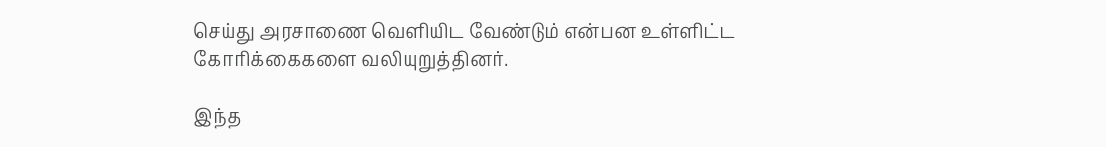செய்து அரசாணை வெளியிட வேண்டும் என்பன உள்ளிட்ட கோரிக்கைகளை வலியுறுத்தினர்.

இந்த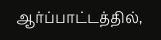ஆர்ப்பாட்டத்தில்,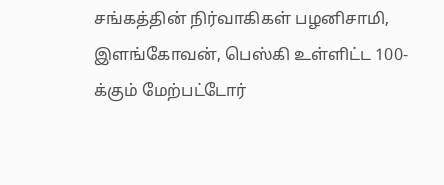சங்கத்தின் நிர்வாகிகள் பழனிசாமி, இளங்கோவன், பெஸ்கி உள்ளிட்ட 100-க்கும் மேற்பட்டோர்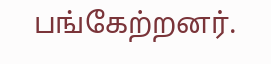பங்கேற்றனர்.